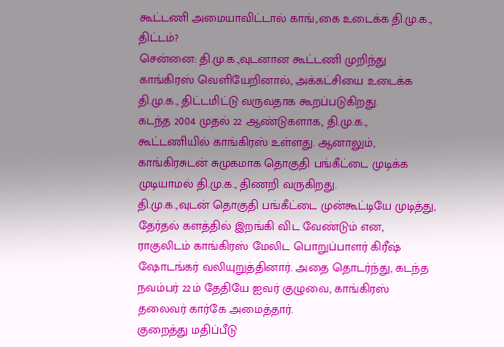கூட்டணி அமையாவிட்டால் காங்.,கை உடைக்க தி.மு.க., திட்டம்?
சென்னை: தி.மு.க.,வுடனான கூட்டணி முறிந்து காங்கிரஸ் வெளியேறினால், அக்கட்சியை உடைக்க தி.மு.க., திட்டமிட்டு வருவதாக கூறப்படுகிறது.
கடந்த 2004 முதல் 22 ஆண்டுகளாக, தி.மு.க., கூட்டணியில் காங்கிரஸ் உள்ளது. ஆனாலும், காங்கிரசுடன் சுமுகமாக தொகுதி பங்கீட்டை முடிக்க முடியாமல் தி.மு.க., திணறி வருகிறது.
தி.மு.க.,வுடன் தொகுதி பங்கீட்டை முன்கூட்டியே முடித்து, தேர்தல் களத்தில் இறங்கி விட வேண்டும் என, ராகுலிடம் காங்கிரஸ் மேலிட பொறுப்பாளர் கிரீஷ் ஷோடங்கர் வலியுறுத்தினார். அதை தொடர்ந்து, கடந்த நவம்பர் 22ம் தேதியே ஐவர் குழுவை, காங்கிரஸ் தலைவர் கார்கே அமைத்தார்.
குறைத்து மதிப்பீடு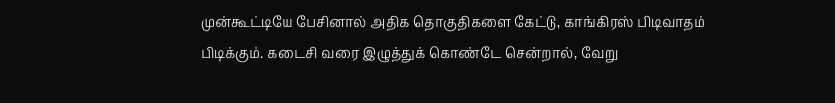முன்கூட்டியே பேசினால் அதிக தொகுதிகளை கேட்டு, காங்கிரஸ் பிடிவாதம் பிடிக்கும். கடைசி வரை இழுத்துக் கொண்டே சென்றால், வேறு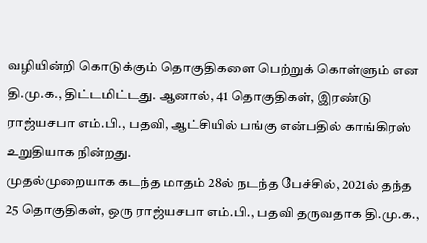வழியின்றி கொடுக்கும் தொகுதிகளை பெற்றுக் கொள்ளும் என தி.மு.க., திட்டமிட்டது. ஆனால், 41 தொகுதிகள், இரண்டு ராஜ்யசபா எம்.பி., பதவி, ஆட்சியில் பங்கு என்பதில் காங்கிரஸ் உறுதியாக நின்றது.
முதல்முறையாக கடந்த மாதம் 28ல் நடந்த பேச்சில், 2021ல் தந்த 25 தொகுதிகள், ஒரு ராஜ்யசபா எம்.பி., பதவி தருவதாக தி.மு.க.,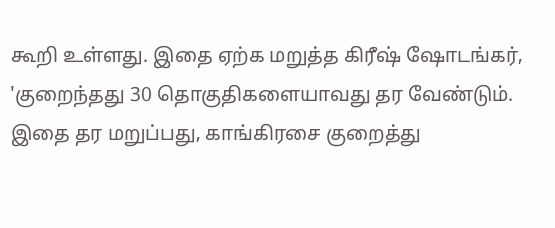கூறி உள்ளது. இதை ஏற்க மறுத்த கிரீஷ் ஷோடங்கர், 'குறைந்தது 30 தொகுதிகளையாவது தர வேண்டும். இதை தர மறுப்பது, காங்கிரசை குறைத்து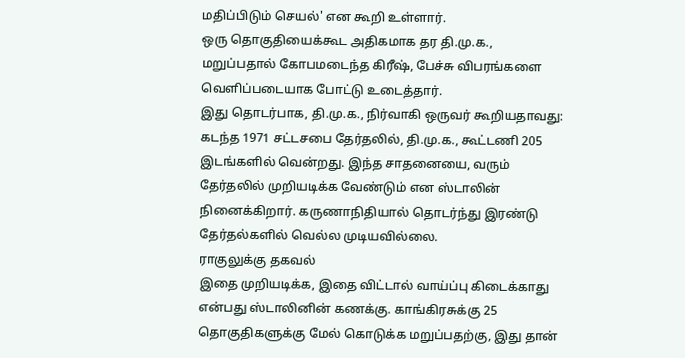மதிப்பிடும் செயல்' என கூறி உள்ளார்.
ஒரு தொகுதியைக்கூட அதிகமாக தர தி.மு.க., மறுப்பதால் கோபமடைந்த கிரீஷ், பேச்சு விபரங்களை வெளிப்படையாக போட்டு உடைத்தார்.
இது தொடர்பாக, தி.மு.க., நிர்வாகி ஒருவர் கூறியதாவது: கடந்த 1971 சட்டசபை தேர்தலில், தி.மு.க., கூட்டணி 205 இடங்களில் வென்றது. இந்த சாதனையை, வரும் தேர்தலில் முறியடிக்க வேண்டும் என ஸ்டாலின் நினைக்கிறார். கருணாநிதியால் தொடர்ந்து இரண்டு தேர்தல்களில் வெல்ல முடியவில்லை.
ராகுலுக்கு தகவல்
இதை முறியடிக்க, இதை விட்டால் வாய்ப்பு கிடைக்காது என்பது ஸ்டாலினின் கணக்கு. காங்கிரசுக்கு 25 தொகுதிகளுக்கு மேல் கொடுக்க மறுப்பதற்கு, இது தான்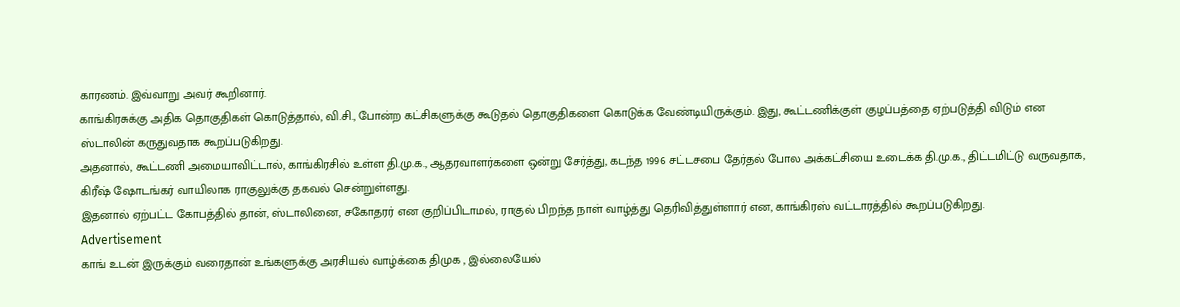காரணம். இவ்வாறு அவர் கூறினார்.
காங்கிரசுக்கு அதிக தொகுதிகள் கொடுத்தால், வி.சி., போன்ற கட்சிகளுக்கு கூடுதல் தொகுதிகளை கொடுக்க வேண்டியிருக்கும். இது, கூட்டணிக்குள் குழப்பத்தை ஏற்படுத்தி விடும் என ஸ்டாலின் கருதுவதாக கூறப்படுகிறது.
அதனால், கூட்டணி அமையாவிட்டால், காங்கிரசில் உள்ள தி.மு.க., ஆதரவாளர்களை ஒன்று சேர்த்து, கடந்த 1996 சட்டசபை தேர்தல் போல அக்கட்சியை உடைக்க தி.மு.க., திட்டமிட்டு வருவதாக, கிரீஷ் ஷோடங்கர் வாயிலாக ராகுலுக்கு தகவல் சென்றுள்ளது.
இதனால் ஏற்பட்ட கோபத்தில் தான், ஸ்டாலினை, சகோதரர் என குறிப்பிடாமல், ராகுல் பிறந்த நாள் வாழ்த்து தெரிவித்துள்ளார் என, காங்கிரஸ் வட்டாரத்தில் கூறப்படுகிறது.
Advertisement
காங் உடன் இருக்கும் வரைதான் உங்களுக்கு அரசியல் வாழ்க்கை திமுக , இல்லையேல்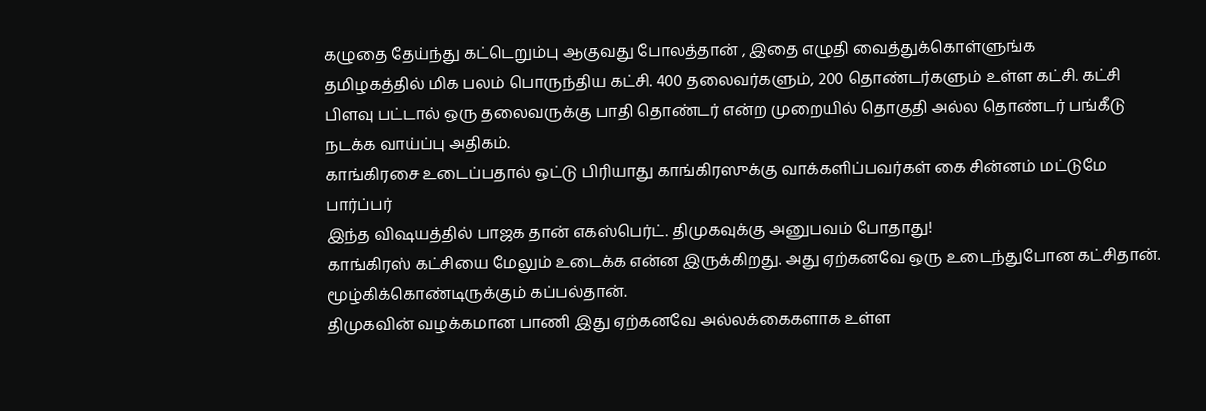கழுதை தேய்ந்து கட்டெறும்பு ஆகுவது போலத்தான் , இதை எழுதி வைத்துக்கொள்ளுங்க
தமிழகத்தில் மிக பலம் பொருந்திய கட்சி. 400 தலைவர்களும், 200 தொண்டர்களும் உள்ள கட்சி. கட்சி பிளவு பட்டால் ஒரு தலைவருக்கு பாதி தொண்டர் என்ற முறையில் தொகுதி அல்ல தொண்டர் பங்கீடு நடக்க வாய்ப்பு அதிகம்.
காங்கிரசை உடைப்பதால் ஒட்டு பிரியாது காங்கிரஸுக்கு வாக்களிப்பவர்கள் கை சின்னம் மட்டுமே பார்ப்பர்
இந்த விஷயத்தில் பாஜக தான் எகஸ்பெர்ட். திமுகவுக்கு அனுபவம் போதாது!
காங்கிரஸ் கட்சியை மேலும் உடைக்க என்ன இருக்கிறது. அது ஏற்கனவே ஒரு உடைந்துபோன கட்சிதான். மூழ்கிக்கொண்டிருக்கும் கப்பல்தான்.
திமுகவின் வழக்கமான பாணி இது ஏற்கனவே அல்லக்கைகளாக உள்ள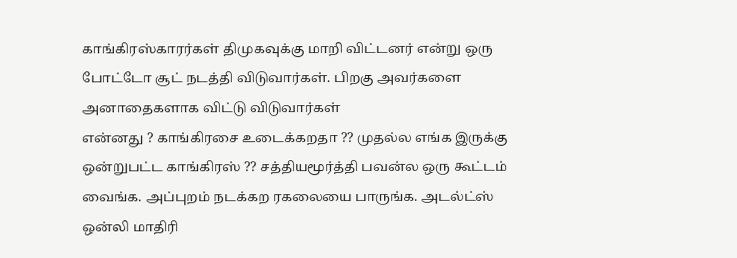காங்கிரஸ்காரர்கள் திமுகவுக்கு மாறி விட்டனர் என்று ஒரு போட்டோ சூட் நடத்தி விடுவார்கள். பிறகு அவர்களை அனாதைகளாக விட்டு விடுவார்கள்
என்னது ? காங்கிரசை உடைக்கறதா ?? முதல்ல எங்க இருக்கு ஒன்றுபட்ட காங்கிரஸ் ?? சத்தியமூர்த்தி பவன்ல ஒரு கூட்டம் வைங்க. அப்புறம் நடக்கற ரகலையை பாருங்க. அடல்ட்ஸ் ஒன்லி மாதிரி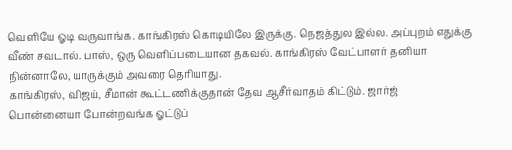வெளியே ஓடி வருவாங்க. காங்கிரஸ் கொடியிலே இருக்கு. நெஜத்துல இல்ல. அப்புறம் எதுக்கு வீண் சவடால். பாஸ், ஒரு வெளிப்படையான தகவல். காங்கிரஸ் வேட்பாளர் தனியா நின்னாலே, யாருக்கும் அவரை தெரியாது.
காங்கிரஸ், விஜய், சீமான் கூட்டணிக்குதான் தேவ ஆசீர்வாதம் கிட்டும். ஜார்ஜ் பொன்னையா போன்றவங்க ஓட்டுப்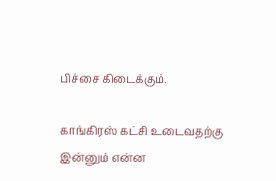பிச்சை கிடைக்கும்.

காங்கிரஸ் கட்சி உடைவதற்கு இன்னும் என்ன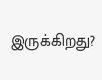இருக்கிறது?